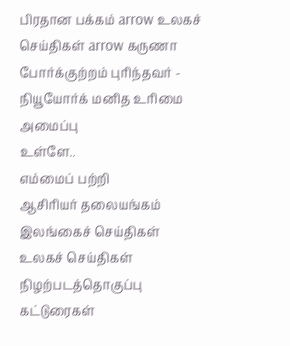பிரதான பக்கம் arrow உலகச் செய்திகள் arrow கருணா போர்க்குற்றம் புரிந்தவர் - நியூயோர்க் மனித உரிமை அமைப்பு
உள்ளே..
எம்மைப் பற்றி
ஆசிரியர் தலையங்கம்
இலங்கைச் செய்திகள்
உலகச் செய்திகள்
நிழற்படத்தொகுப்பு
கட்டுரைகள்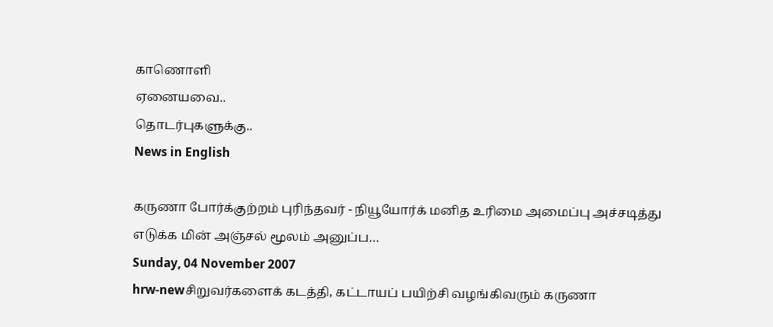காணொளி
ஏனையவை..
தொடர்புகளுக்கு..
News in English

கருணா போர்க்குற்றம் புரிந்தவர் - நியூயோர்க் மனித உரிமை அமைப்பு அச்சடித்து எடுக்க மின் அஞ்சல் மூலம் அனுப்ப…
Sunday, 04 November 2007
hrw-newசிறுவர்களைக் கடத்தி, கட்டாயப் பயிற்சி வழங்கிவரும் கருணா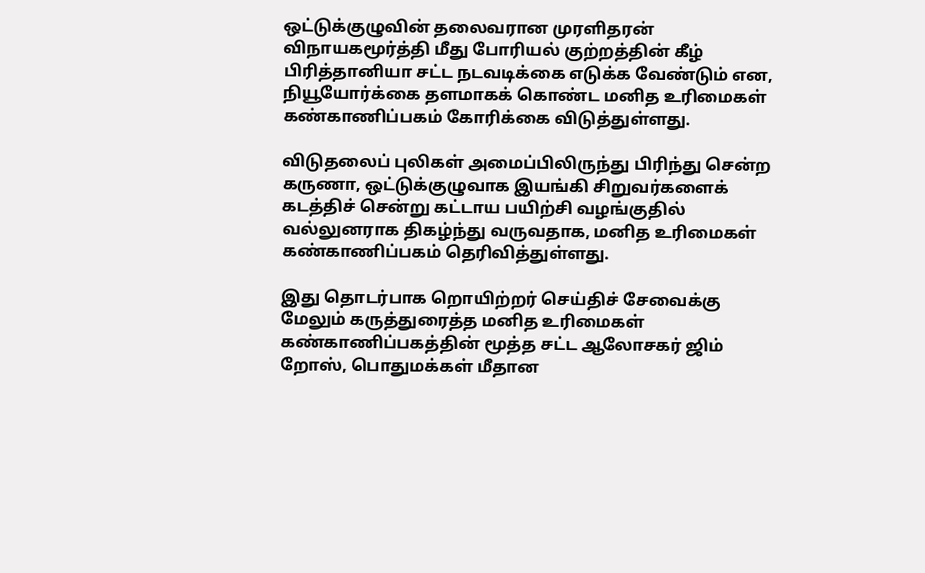ஒட்டுக்குழுவின் தலைவரான முரளிதரன் விநாயகமூர்த்தி மீது போரியல் குற்றத்தின் கீழ் பிரித்தானியா சட்ட நடவடிக்கை எடுக்க வேண்டும் என, நியூயோர்க்கை தளமாகக் கொண்ட மனித உரிமைகள் கண்காணிப்பகம் கோரிக்கை விடுத்துள்ளது.

விடுதலைப் புலிகள் அமைப்பிலிருந்து பிரிந்து சென்ற கருணா, ஒட்டுக்குழுவாக இயங்கி சிறுவர்களைக் கடத்திச் சென்று கட்டாய பயிற்சி வழங்குதில் வல்லுனராக திகழ்ந்து வருவதாக, மனித உரிமைகள் கண்காணிப்பகம் தெரிவித்துள்ளது.

இது தொடர்பாக றொயிற்றர் செய்திச் சேவைக்கு மேலும் கருத்துரைத்த மனித உரிமைகள் கண்காணிப்பகத்தின் மூத்த சட்ட ஆலோசகர் ஜிம் றோஸ், பொதுமக்கள் மீதான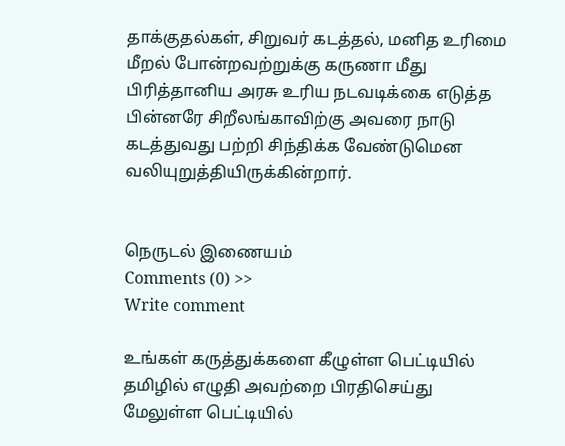தாக்குதல்கள், சிறுவர் கடத்தல், மனித உரிமை மீறல் போன்றவற்றுக்கு கருணா மீது பிரித்தானிய அரசு உரிய நடவடிக்கை எடுத்த பின்னரே சிறீலங்காவிற்கு அவரை நாடு கடத்துவது பற்றி சிந்திக்க வேண்டுமென வலியுறுத்தியிருக்கின்றார்.


நெருடல் இணையம்
Comments (0) >>
Write comment

உங்கள் கருத்துக்களை கீழுள்ள பெட்டியில் தமிழில் எழுதி அவற்றை பிரதிசெய்து மேலுள்ள பெட்டியில்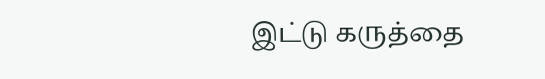இட்டு கருத்தை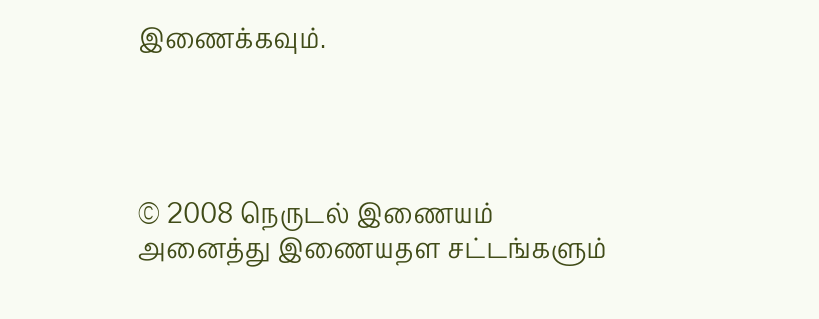இணைக்கவும்.




© 2008 நெருடல் இணையம்
அனைத்து இணையதள சட்டங்களும்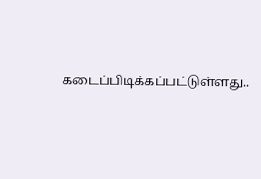கடைப்பிடிக்கப்பட்டுள்ளது..